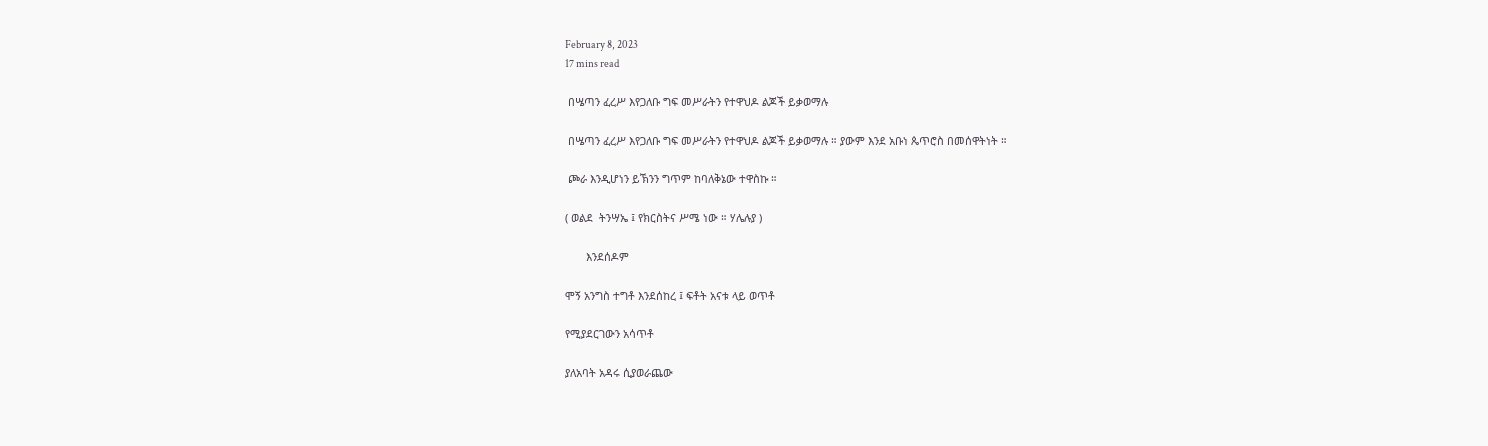February 8, 2023
17 mins read

 በሤጣን ፈረሥ እየጋለቡ ግፍ መሥራትን የተዋህዶ ልጆች ይቃወማሉ

 በሤጣን ፈረሥ እየጋለቡ ግፍ መሥራትን የተዋህዶ ልጆች ይቃወማሉ ። ያውም እንደ አቡነ ጴጥሮስ በመሰዋትነት ።

 ጮራ እንዲሆነን ይኽንን ግጥም ከባለቅኔው ተዋስኩ ።

( ወልደ  ትንሣኤ ፤ የክርስትና ሥሜ ነው ። ሃሌሉያ )

       እንደሰዶም

ሞኝ አንግስ ተግቶ እንደሰከረ ፤ ፍቶት አናቱ ላይ ወጥቶ

የሚያደርገውን አሳጥቶ

ያለአባት አዳሩ ሲያወራጨው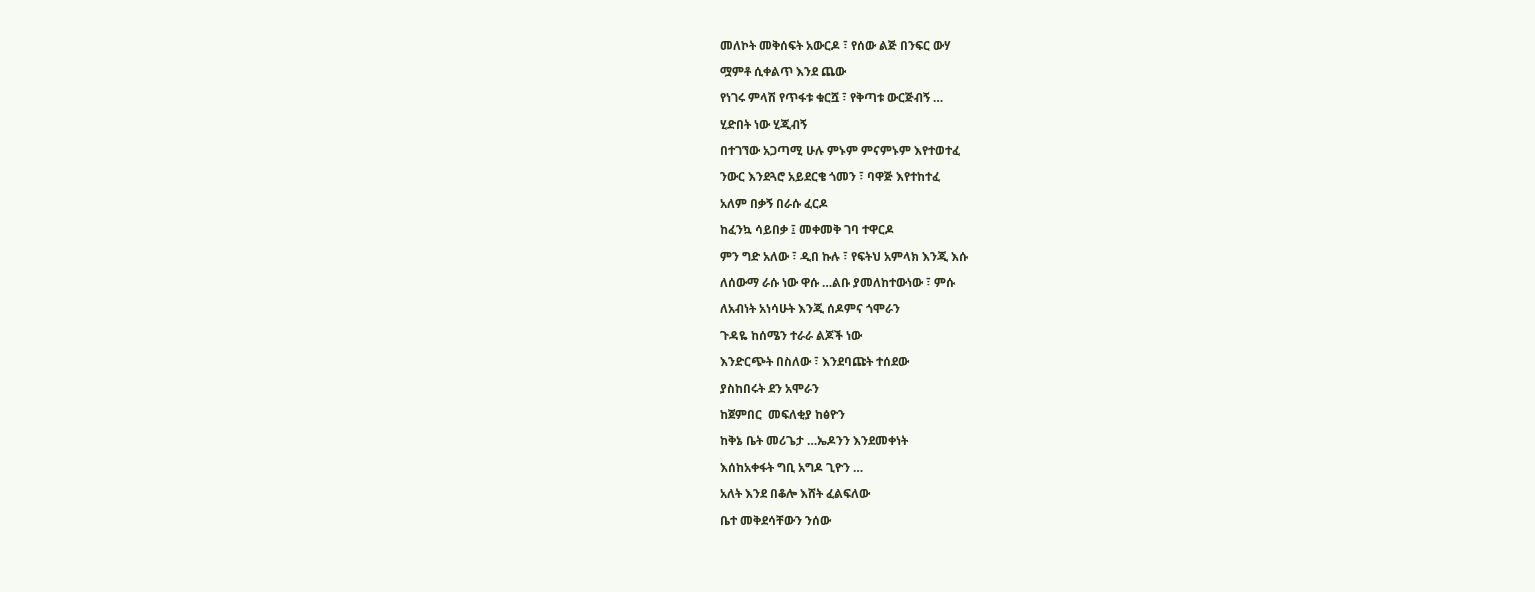መለኮት መቅሰፍት አውርዶ ፣ የሰው ልጅ በንፍር ውሃ

ሟምቶ ሲቀልጥ እንደ ጨው

የነገሩ ምላሽ የጥፋቱ ቁርሿ ፣ የቅጣቱ ውርጅብኝ …

ሂድበት ነው ሂጂብኝ

በተገኘው አጋጣሚ ሁሉ ምኑም ምናምኑም እየተወተፈ

ንውር እንደጓሮ አይደርቄ ጎመን ፣ ባዋጅ እየተከተፈ

አለም በቃኝ በራሱ ፈርዶ

ከፈንኳ ሳይበቃ ፤ መቀመቅ ገባ ተዋርዶ

ምን ግድ አለው ፣ ዲበ ኩሉ ፣ የፍትህ አምላክ እንጂ እሱ

ለሰውማ ራሱ ነው ዋሱ …ልቡ ያመለከተውነው ፣ ምሱ

ለአብነት አነሳሁት እንጂ ሰዶምና ጎሞራን

ጉዳዬ ከሰሜን ተራራ ልጆች ነው

እንድርጭት በስለው ፣ እንደባጩት ተሰደው

ያስከበሩት ደን አሞራን

ከጀምበር  መፍለቂያ ከፅዮን

ከቅኔ ቤት መሪጌታ …ኤዶንን እንደመቀነት

እሰከአቀፋት ግቢ አግዶ ጊዮን …

አለት እንደ በቆሎ እሸት ፈልፍለው

ቤተ መቅደሳቸውን ንሰው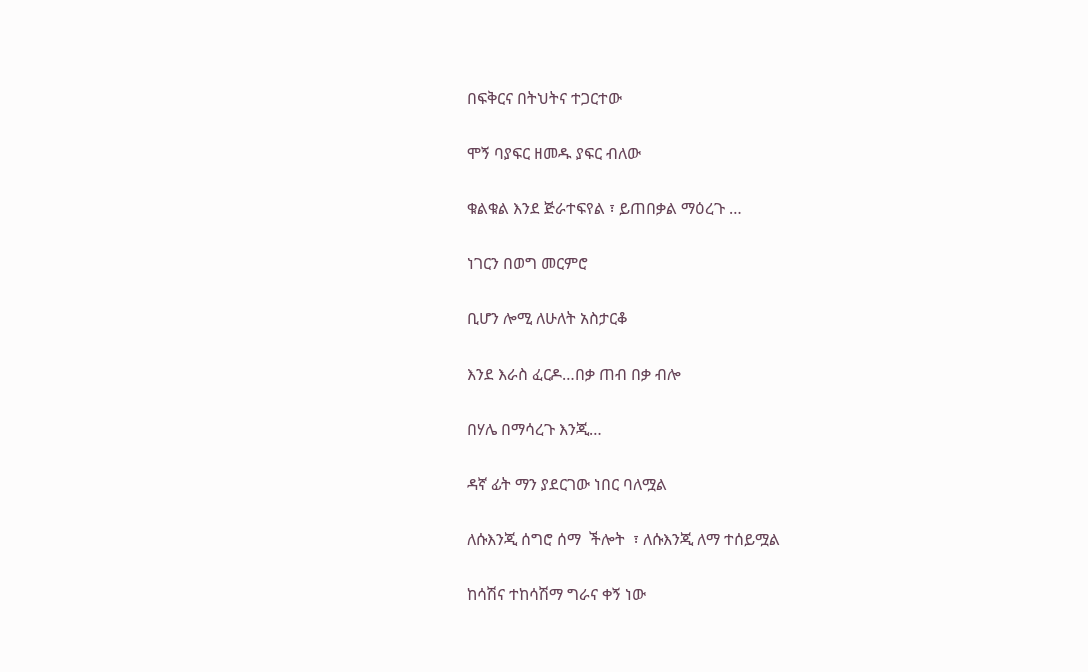በፍቅርና በትህትና ተጋርተው

ሞኝ ባያፍር ዘመዱ ያፍር ብለው

ቁልቁል እንደ ጅራተፍየል ፣ ይጠበቃል ማዕረጉ …

ነገርን በወግ መርምሮ

ቢሆን ሎሚ ለሁለት አስታርቆ

እንደ እራስ ፈርዶ…በቃ ጠብ በቃ ብሎ

በሃሌ በማሳረጉ እንጂ…

ዳኛ ፊት ማን ያደርገው ነበር ባለሟል

ለሱእንጂ ሰግሮ ሰማ  ችሎት  ፣ ለሱእንጂ ለማ ተሰይሟል

ከሳሽና ተከሳሽማ ግራና ቀኝ ነው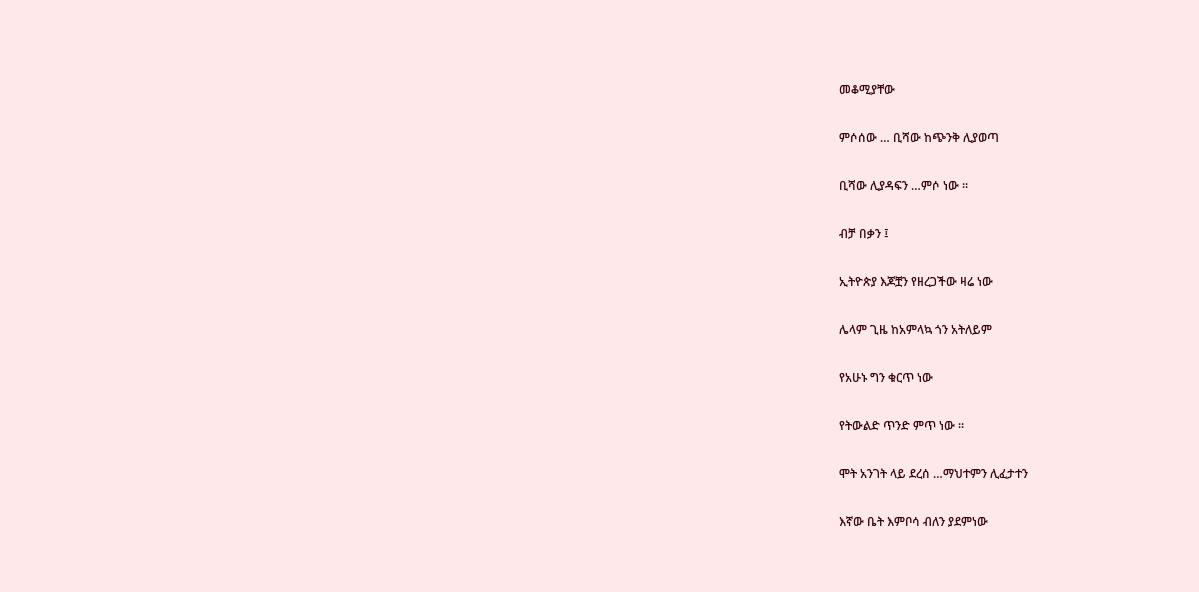መቆሚያቸው

ምሶሰው … ቢሻው ከጭንቅ ሊያወጣ

ቢሻው ሊያዳፍን …ምሶ ነው ።

ብቻ በቃን ፤

ኢትዮጵያ እጆቿን የዘረጋችው ዛሬ ነው

ሌላም ጊዜ ከአምላኳ ጎን አትለይም

የአሁኑ ግን ቁርጥ ነው

የትውልድ ጥንድ ምጥ ነው ።

ሞት አንገት ላይ ደረሰ …ማህተምን ሊፈታተን

እኛው ቤት እምቦሳ ብለን ያደምነው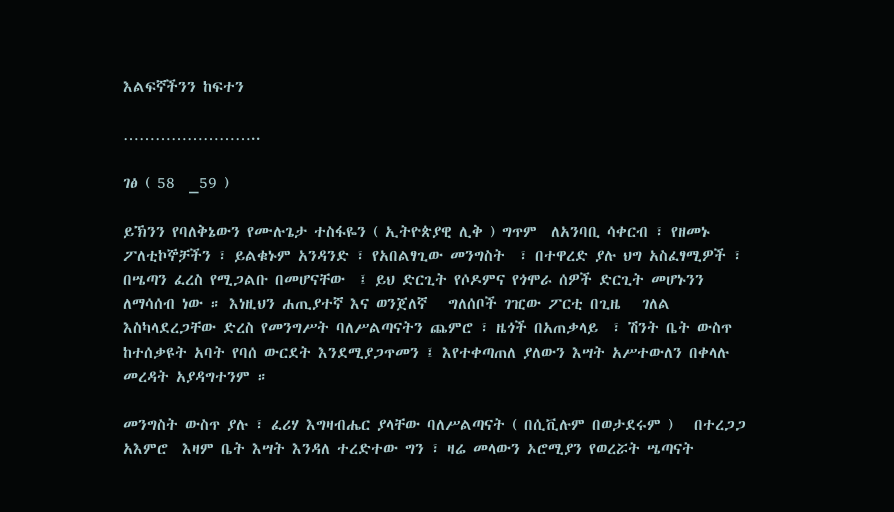እልፍኛችንን ከፍተን

……………………..

ገፅ ( 58  _59 )

ይኽንን የባለቅኔውን የሙሉጌታ ተስፋዬን ( ኢትዮጵያዊ ሊቅ ) ግጥም  ለአንባቢ ሳቀርብ ፣ የዘመኑ ፖለቲኮኞቻችን ፣ ይልቁኑም አንዳንድ ፣ የአበልፃጊው መንግስት  ፣ በተዋረድ ያሉ ህግ አስፈፃሚዎች ፣ በሤጣን ፈረስ የሚጋልቡ በመሆናቸው  ፤ ይህ ድርጊት የሶዶምና የጎሞራ ሰዎች ድርጊት መሆኑንን ለማሳሰብ ነው ። እነዚህን ሐጢያተኛ እና ወንጀለኛ   ግለሰቦች ገዢው ፖርቲ በጊዜ   ገለል   እስካላደረጋቸው ድረስ የመንግሥት ባለሥልጣናትን ጨምሮ ፣ ዜጎች በአጠቃላይ  ፣ ሽንት ቤት ውስጥ ከተሰቃዩት አባት የባሰ ውርደት እንደሚያጋጥመን ፤ እየተቀጣጠለ ያለውን እሣት አሥተውለን በቀላሉ መረዳት አያዳግተንም ።

መንግስት ውስጥ ያሉ ፣ ፈሪሃ እግዛብሔር ያላቸው ባለሥልጣናት ( በሲቪሉም በወታደሩም )   በተረጋጋ አእምሮ  እዛም ቤት እሣት እንዳለ ተረድተው ግን ፣ ዛሬ መላውን ኦሮሚያን የወረሯት ሤጣናት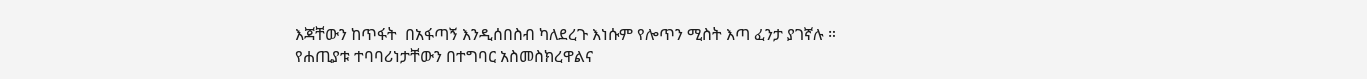እጃቸውን ከጥፋት  በአፋጣኝ እንዲሰበስብ ካለደረጉ እነሱም የሎጥን ሚስት እጣ ፈንታ ያገኛሉ ። የሐጢያቱ ተባባሪነታቸውን በተግባር አስመስክረዋልና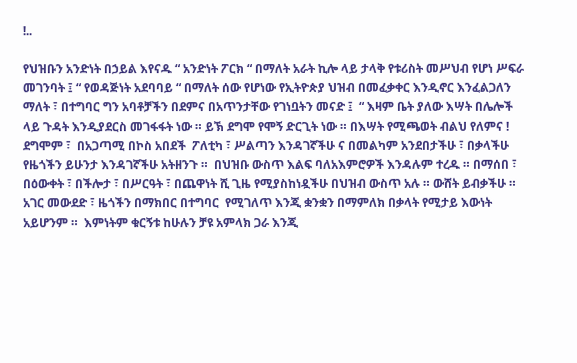!..

የህዝቡን አንድነት በኃይል እየናዱ “ አንድነት ፖርክ “ በማለት አራት ኪሎ ላይ ታላቅ የቱሪስት መሥህብ የሆነ ሥፍራ መገንባት ፤ “ የወዳጅነት አደባባይ “ በማለት ሰው የሆነው የኢትዮጵያ ህዝብ በመፈቃቀር እንዲኖር እንፈልጋለን ማለት ፣ በተግባር ግን አባቶቻችን በደምና በአጥንታቸው የገነቧትን መናድ ፤  “ እዛም ቤት ያለው እሣት በሌሎች ላይ ጉዳት እንዲያደርስ መገፋፋት ነው ። ይኽ ደግሞ የሞኝ ድርጊት ነው ። በእሣት የሚጫወት ብልህ የለምና ! ደግሞም ፣  በአጋጣሚ በኮስ አበደች  ፖለቲካ ፣ ሥልጣን እንዳገኛችሁ ና በመልካም አንደበታችሁ ፣ በቃላችሁ የዜጎችን ይሁንታ እንዳገኛችሁ አትዘንጉ ።  በህዝቡ ውስጥ እልፍ ባለአእምሮዎች እንዳሉም ተረዱ ። በማሰበ ፣ በዕውቀት ፣ በችሎታ ፣ በሥርዓት ፣ በጨዋነት ሺ ጊዜ የሚያስከነዷችሁ በህዝብ ውስጥ አሉ ። ውሸት ይብቃችሁ ።  አገር መውደድ ፣ ዜጎችን በማክበር በተግባር  የሚገለጥ እንጂ ቋንቋን በማምለክ በቃላት የሚታይ እውነት አይሆንም ።  እምነትም ቁርኝቱ ከሁሉን ቻዩ አምላክ ጋራ እንጂ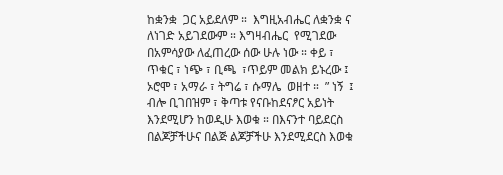ከቋንቋ  ጋር አይደለም ።  እግዚአብሔር ለቋንቋ ና ለነገድ አይገደውም ። እግዛብሔር  የሚገደው በአምሳያው ለፈጠረው ሰው ሁሉ ነው ። ቀይ ፣ ጥቁር ፣ ነጭ ፣ ቢጫ  ፣ጥይም መልክ ይኑረው ፤ ኦሮሞ ፣ አማራ ፣ ትግሬ ፣ ሱማሌ  ወዘተ ።  ” ነኝ  ፤ ብሎ ቢገበዝም ፣ ቅጣቱ የናቡከደናፆር አይነት እንደሚሆን ከወዲሁ እወቁ ። በእናንተ ባይደርስ በልጆቻችሁና በልጅ ልጆቻችሁ እንደሚደርስ እወቁ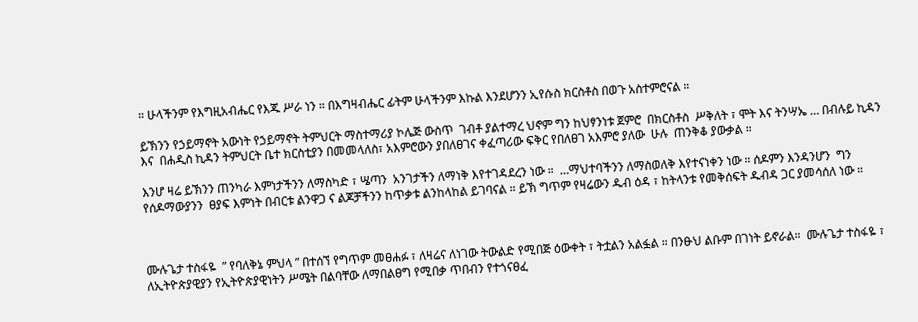። ሁላችንም የእግዚአብሔር የእጁ ሥራ ነን ። በእግዛብሔር ፊትም ሁላችንም እኩል እንደሆንን ኢየሱስ ክርስቶስ በወጉ አስተምሮናል ።

ይኽንን የኃይማኖት አውነት የኃይማኖት ትምህርት ማስተማሪያ ኮሌጅ ውስጥ  ገብቶ ያልተማረ ህኖም ግን ከህፃንነቱ ጀምሮ  በክርስቶስ  ሥቅለት ፣ ሞት እና ትንሣኤ … በብሉይ ኪዳን እና  በሐዲስ ኪዳን ትምህርት ቤተ ክርስቲያን በመመላለስ፣ አእምሮውን ያበለፀገና ቀፈጣሪው ፍቅር የበለፀገ አእምሮ ያለው  ሁሉ  ጠንቅቆ ያውቃል ።

እንሆ ዛሬ ይኽንን ጠንካራ እምነታችንን ለማስካድ ፣ ሤጣን  አንገታችን ለማነቅ እየተገዳደረን ነው ።  …ማህተባችንን ለማስወለቅ እየተናነቀን ነው ። ሰዶምን እንዳንሆን  ግን የሰዶማውያንን  ፀያፍ እምነት በብርቱ ልንዋጋ ና ልጆቻችንን ከጥቃቱ ልንከላከል ይገባናል ። ይኽ ግጥም የዛሬውን ዱብ ዕዳ ፣ ከትላንቱ የመቅሰፍት ዱብዳ ጋር ያመሳሰለ ነው ።



ሙሉጌታ ተስፋዬ  ” የባለቅኔ ምህላ ” በተሰኘ የግጥም መፀሐፉ ፣ ለዛሬና ለነገው ትውልድ የሚበጅ ዕውቀት ፣ ትቷልን አልፏል ። በንፁህ ልቡም በገነት ይኖራል።  ሙሉጌታ ተስፋዬ ፣ ለኢትዮጵያዊያን የኢትዮጵያዊነትን ሥሜት በልባቸው ለማበልፀግ የሚበቃ ጥበብን የተጎናፀፈ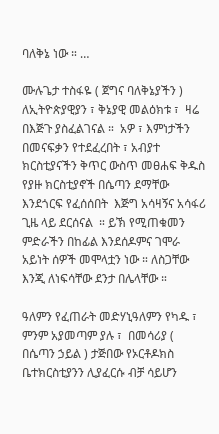ባለቅኔ ነው ። …

ሙሉጌታ ተስፋዬ ( ጀግና ባለቅኔያችን ) ለኢትዮጵያዊያን ፣ ቅኔያዊ መልዕክቱ ፣  ዛሬ በእጅጉ ያስፈልገናል ።  አዎ ፣ እምነታችን በመናፍቃን የተደፈረበት ፣ አብያተ ክርስቲያናችን ቅጥር ውስጥ መፀሐፍ ቅዱስ የያዙ ክርስቲያኖች በሴጣን ደማቸው እንደጎርፍ የፈሰሰበት  እጅግ አሳዛኝና አሳፋሪ ጊዜ ላይ ደርሰናል  ። ይኽ የሚጠቁመን ምድራችን በከፊል እንደሰዶምና ገሞራ አይነት ሰዎች መሞላቷን ነው ። ለስጋቸው እንጂ ለነፍሳቸው ደንታ በሌላቸው ።

ዓለምን የፈጠራት መድሃኒዓለምን የካዱ ፣ ምንም አያመጣም ያሉ ፣  በመሳሪያ ( በሴጣን ኃይል ) ታጅበው የኦርቶዶክስ ቤተክርስቲያንን ሊያፈርሱ ብቻ ሳይሆን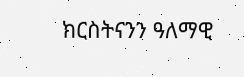ክርስትናንን ዓለማዊ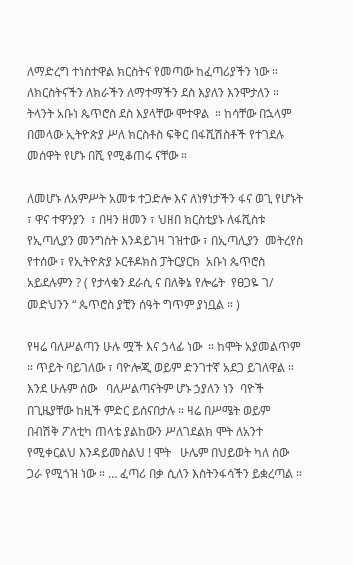ለማድረግ ተነስተዋል ክርስትና የመጣው ከፈጣሪያችን ነው ።   ለክርስትናችን ለክራችን ለማተማችን ደስ እያለን እንሞታለን ። ትላንት አቡነ ጴጥሮስ ደስ እያላቸው ሞተዋል  ። ከሳቸው በኋላም በመላው ኢትዮጵያ ሥለ ክርስቶስ ፍቅር በፋሺሽስቶች የተገደሉ  መሰዋት የሆኑ በሺ የሚቆጠሩ ናቸው ።

ለመሆኑ ለአምሥት አመቱ ተጋድሎ እና ለነፃነታችን ፋና ወጊ የሆኑት ፣ ዋና ተዋንያን  ፣ በዛን ዘመን ፣ ህዘበ ክርስቲያኑ ለፋሺስቱ የኢጣሊያን መንግስት እንዳይገዛ ገዝተው ፣ በኢጣሊያን  መትረየስ የተሰው ፣ የኢትዮጵያ ኦርቶዶክስ ፓትርያርክ  አቡነ ጴጥሮስ አይደሉምን ? ( የታላቁን ደራሲ ና በለቅኔ የሎሬት  የፀጋዬ ገ/ መድህንን “ ጴጥሮስ ያቺን ሰዓት ግጥም ያነቧል ። )

የዛሬ ባለሥልጣን ሁሉ ሟች እና ኃላፊ ነው  ። ከሞት አያመልጥም ። ጥይት ባይገለው ፣ ባዮሎጂ ወይም ድንገተኛ አደጋ ይገለዋል ። እንደ ሁሉም ሰው   ባለሥልጣናትም ሆኑ ኃያለን ነን  ባዮች  በጊዜያቸው ከዚች ምድር ይሰናበታሉ ። ዛሬ በሥሜት ወይም በብሽቅ ፖለቲካ ጠላቴ ያልከውን ሥለገደልክ ሞት ለአንተ የሚቀርልህ እንዳይመስልህ ! ሞት   ሁሌም በህይወት ካለ ሰው ጋራ የሚጎዝ ነው ። … ፈጣሪ በቃ ሲለን እስትንፋሳችን ይቋረጣል ።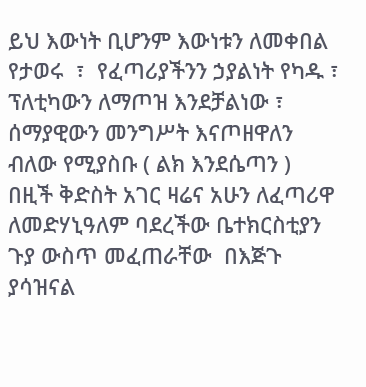ይህ እውነት ቢሆንም እውነቱን ለመቀበል የታወሩ  ፣  የፈጣሪያችንን ኃያልነት የካዱ ፣  ፕለቲካውን ለማጦዝ እንደቻልነው ፣  ሰማያዊውን መንግሥት እናጦዘዋለን ብለው የሚያስቡ ( ልክ እንደሴጣን )   በዚች ቅድስት አገር ዛሬና አሁን ለፈጣሪዋ ለመድሃኒዓለም ባደረችው ቤተክርስቲያን ጉያ ውስጥ መፈጠራቸው  በእጅጉ ያሳዝናል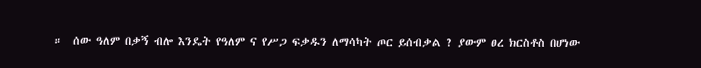።  ሰው ዓለም በቃኝ ብሎ እንዴት የዓለም ና የሥጋ ፍቃዱን ለማሳካት ጦር ይሰብቃል ? ያውም ፀረ ክርስቶስ በሆነው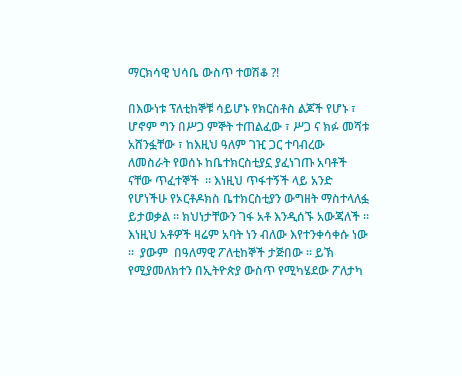ማርክሳዊ ህሳቤ ውስጥ ተወሽቆ ?!

በእውነቱ ፕለቲከኞቹ ሳይሆኑ የክርስቶስ ልጆች የሆኑ ፣ ሆኖም ግን በሥጋ ምኞት ተጠልፈው ፣ ሥጋ ና ክፉ መሻቱ አሸንፏቸው ፣ ከእዚህ ዓለም ገዢ ጋር ተባብረው ለመስራት የወሰኑ ከቤተክርስቲያኗ ያፈነገጡ አባቶች ናቸው ጥፈተኞች  ። እነዚህ ጥፋተኝች ላይ አንድ የሆነችሁ የኦርቶዶክስ ቤተክርስቲያን ውግዘት ማስተላለፏ ይታወቃል ። ክህነታቸውን ገፋ አቶ እንዲሰኙ አውጃለች ። እነዚህ አቶዎች ዛሬም አባት ነን ብለው እየተንቀሳቀሱ ነው ።  ያውም  በዓለማዊ ፖለቲከኞች ታጅበው ። ይኽ  የሚያመለክተን በኢትዮጵያ ውስጥ የሚካሄደው ፖለታካ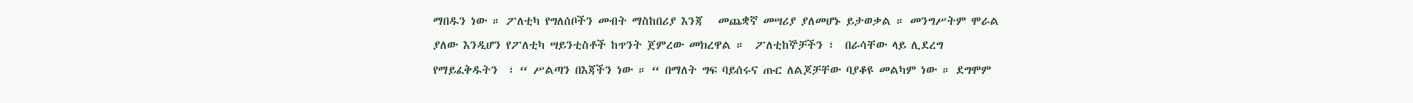ማበዱን ነው ። ፖለቲካ የግለሰቦችን መብት ማስከበሪያ እንጃ   መጨቋኛ መሣሪያ ያለመሆኑ ይታወቃል ። መንግሥትም ሞራል ያለው እንዲሆን የፖለቲካ ሣይንቲስቶች ከጥንት ጀምረው መክረዋል ።  ፖለቲከኞቻችን ፣  በራሳቸው ላይ ሊደረግ የማይፈቅዱትን  ፣ “ ሥልጣን በእጃችን ነው ። “ በማለት ግፍ ባይሰሩና ጡር ለልጆቻቸው ባያቆዩ መልካም ነው ። ደግሞም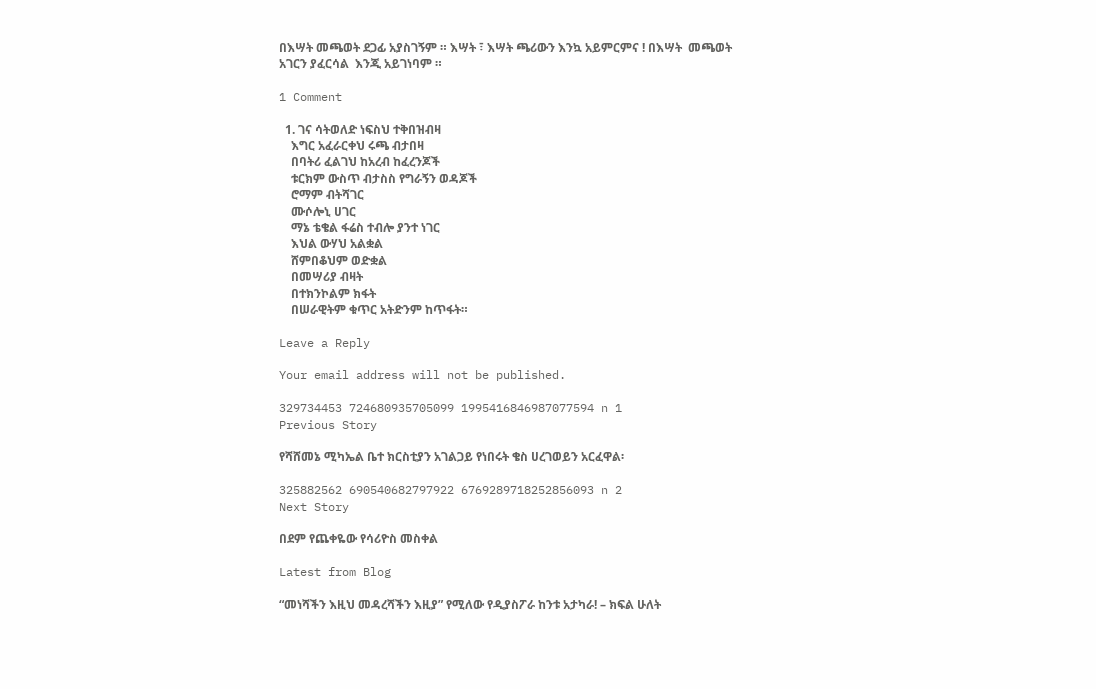በእሣት መጫወት ደጋፊ አያስገኝም ። እሣት ፣ እሣት ጫሪውን እንኳ አይምርምና ! በእሣት  መጫወት  አገርን ያፈርሳል  እንጂ አይገነባም ።

1 Comment

  1. ገና ሳትወለድ ነፍስህ ተቅበዝብዛ
    እግር አፈራርቀህ ሩጫ ብታበዛ
    በባትሪ ፈልገህ ከአረብ ከፈረንጆች
    ቱርክም ውስጥ ብታስስ የግራኝን ወዳጆች
    ሮማም ብትሻገር
    ሙሶሎኒ ሀገር
    ማኔ ቴቄል ፋሬስ ተብሎ ያንተ ነገር
    እህል ውሃህ አልቋል
    ሸምበቆህም ወድቋል
    በመሣሪያ ብዛት
    በተክንኮልም ክፋት
    በሠራዊትም ቁጥር አትድንም ከጥፋት።

Leave a Reply

Your email address will not be published.

329734453 724680935705099 1995416846987077594 n 1
Previous Story

የሻሸመኔ ሚካኤል ቤተ ክርስቲያን አገልጋይ የነበሩት ቄስ ሀረገወይን አርፈዋል፡

325882562 690540682797922 6769289718252856093 n 2
Next Story

በደም የጨቀዬው የሳሪዮስ መስቀል

Latest from Blog

“መነሻችን እዚህ መዳረሻችን እዚያ” የሚለው የዲያስፖራ ከንቱ አታካራ! – ክፍል ሁለት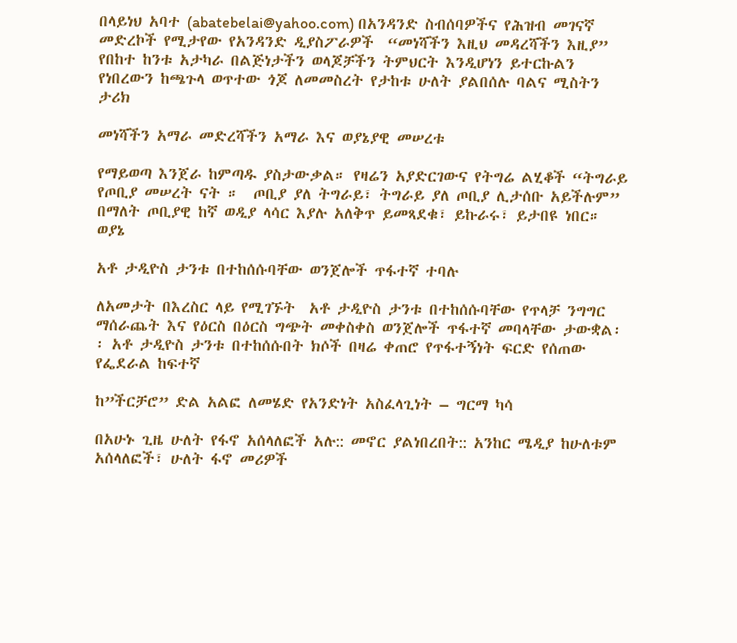በላይነህ አባተ (abatebelai@yahoo.com) በአንዳንድ ስብሰባዎችና የሕዝብ መገናኛ መድረኮች የሚታየው የአንዳንድ ዲያስፖራዎች  “መነሻችን እዚህ መዳረሻችን እዚያ” የበከተ ከንቱ አታካራ በልጅነታችን ወላጆቻችን ትምህርት እንዲሆነን ይተርኩልን የነበረውን ከጫጉላ ወጥተው ጎጆ ለመመስረት የታከቱ ሁለት ያልበሰሉ ባልና ሚስትን ታሪክ

መነሻችን አማራ መድረሻችን አማራ እና ወያኔያዊ መሠረቱ

የማይወጣ እንጀራ ከምጣዱ ያስታውቃል። የዛሬን አያድርገውና የትግሬ ልሂቆች “ትግራይ የጦቢያ መሠረት ናት ።  ጦቢያ ያለ ትግራይ፣ ትግራይ ያለ ጦቢያ ሊታሰቡ አይችሉም” በማለት ጦቢያዊ ከኛ ወዲያ ላሳር እያሉ አለቅጥ ይመጻደቁ፣ ይኩራሩ፣ ይታበዩ ነበር። ወያኔ

አቶ ታዲዮስ ታንቱ በተከሰሱባቸው ወንጀሎች ጥፋተኛ ተባሉ

ለአመታት በእረስር ላይ የሚገኙት  አቶ ታዲዮስ ታንቱ በተከሰሱባቸው የጥላቻ ንግግር ማሰራጨት እና የዕርስ በዕርስ ግጭት መቀስቀስ ወንጀሎች ጥፋተኛ መባላቸው ታውቋል፡፡ አቶ ታዲዮስ ታንቱ በተከሰሱበት ክሶች በዛሬ ቀጠሮ የጥፋተኝነት ፍርድ የሰጠው የፌደራል ከፍተኛ

ከ”ችርቻሮ” ድል አልፎ ለመሄድ የአንድነት አስፈላጊነት – ግርማ ካሳ

በአሁኑ ጊዜ ሁለት የፋኖ አሰላለፎች አሉ:: መኖር ያልነበረበት:: አንከር ሜዲያ ከሁለቱም አሰላለፎች፣ ሁለት ፋኖ መሪዎች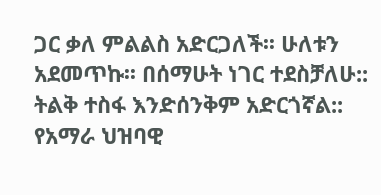ጋር ቃለ ምልልስ አድርጋለች፡፡ ሁለቱን አደመጥኩ፡፡ በሰማሁት ነገር ተደስቻለሁ:: ትልቅ ተስፋ እንድሰንቅም አድርጎኛል:: የአማራ ህዝባዊ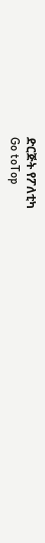ድርጅት የፖለቲካ
Go toTop